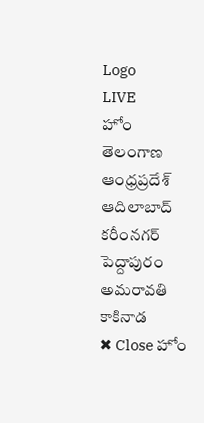Logo
LIVE
హోం తెలంగాణ ఆంధ్రప్రదేశ్ ఆదిలాబాద్ కరీంనగర్ పెద్దాపురం అమరావతి కాకినాడ
✖ Close హోం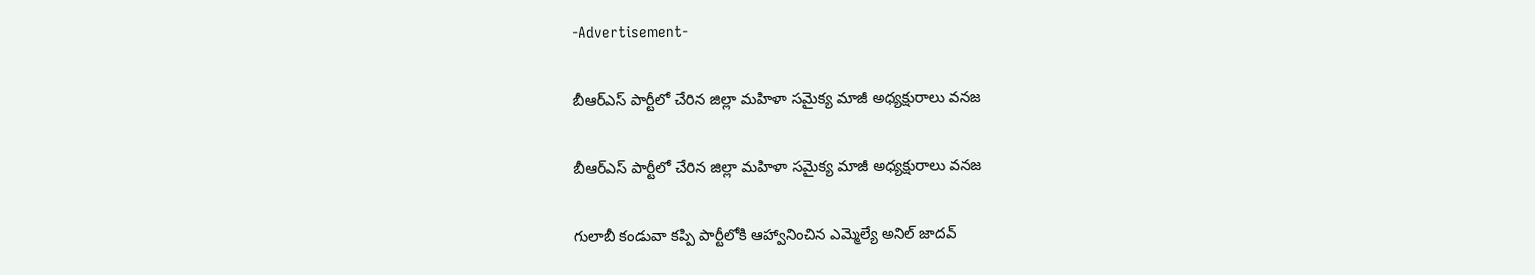-Advertisement-

బీఆర్ఎస్ పార్టీలో చేరిన జిల్లా మహిళా సమైక్య మాజీ అధ్యక్షురాలు వనజ

బీఆర్ఎస్ పార్టీలో చేరిన జిల్లా మహిళా సమైక్య మాజీ అధ్యక్షురాలు వనజ

గులాబీ కండువా కప్పి పార్టీలోకి ఆహ్వానించిన ఎమ్మెల్యే అనిల్ జాదవ్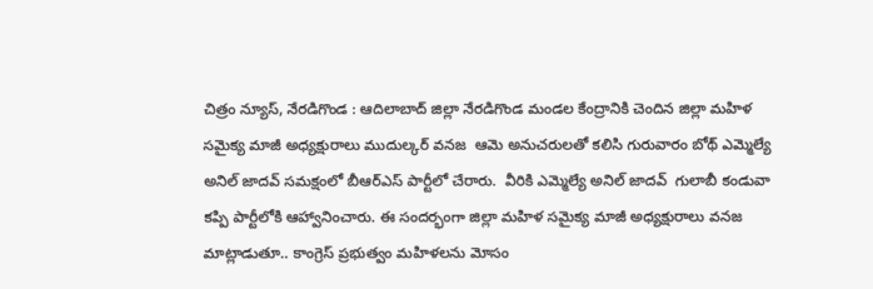చిత్రం న్యూస్, నేరడిగొండ : ఆదిలాబాద్ జిల్లా నేరడిగొండ మండల కేంద్రానికి చెందిన జిల్లా మహిళ సమైక్య మాజీ అధ్యక్షురాలు ముదుల్కర్ వనజ  ఆమె అనుచరులతో కలిసి గురువారం బోథ్ ఎమ్మెల్యే అనిల్ జాదవ్ సమక్షంలో బీఆర్ఎస్ పార్టీలో చేరారు.  వీరికి ఎమ్మెల్యే అనిల్ జాదవ్  గులాబీ కండువా కప్పి పార్టీలోకి ఆహ్వానించారు. ఈ సందర్భంగా జిల్లా మహిళ సమైక్య మాజీ అధ్యక్షురాలు వనజ మాట్లాడుతూ.. కాంగ్రెస్ ప్రభుత్వం మహిళలను మోసం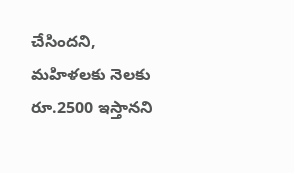చేసిందని, మహిళలకు నెలకు రూ.2500 ఇస్తానని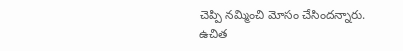చెప్పి నమ్మించి మోసం చేసిందన్నారు. ఉచిత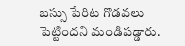బస్సు పేరిట గొడవలు పెట్టిందని మండిపడ్డారు.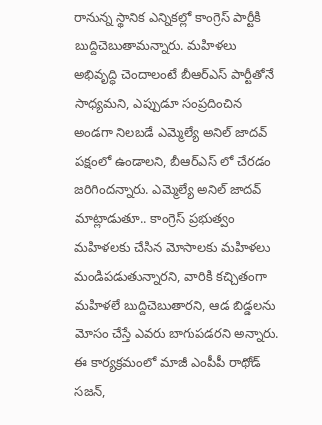రానున్న స్థానిక ఎన్నికల్లో కాంగ్రెస్ పార్టీకి బుద్దిచెబుతామన్నారు. మహిళలు అభివృద్ధి చెందాలంటే బీఆర్ఎస్ పార్టీతోనే సాధ్యమని, ఎప్పుడూ సంప్రదించిన అండగా నిలబడే ఎమ్మెల్యే అనిల్ జాదవ్ పక్షంలో ఉండాలని, బీఆర్ఎస్ లో చేరడం జరిగిందన్నారు. ఎమ్మెల్యే అనిల్ జాదవ్ మాట్లాడుతూ.. కాంగ్రెస్ ప్రభుత్వం మహిళలకు చేసిన మోసాలకు మహిళలు మండిపడుతున్నారని, వారికి కచ్చితంగా మహిళలే బుద్దిచెబుతారని, ఆడ బిడ్డలను మోసం చేస్తే ఎవరు బాగుపడరని అన్నారు. ఈ కార్యక్రమంలో మాజీ ఎంపీపీ రాథోడ్ సజన్,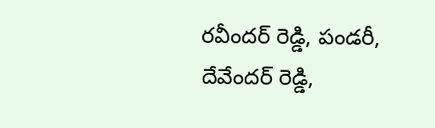రవీందర్ రెడ్డి, పండరీ, దేవేందర్ రెడ్డి,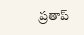ప్రతాప్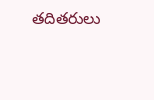తదితరులు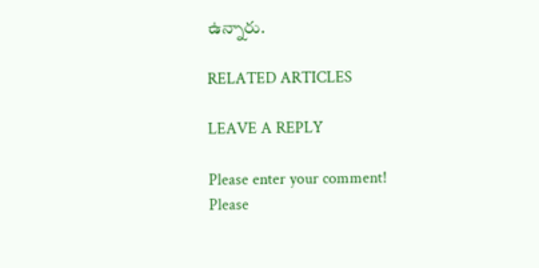ఉన్నారు.

RELATED ARTICLES

LEAVE A REPLY

Please enter your comment!
Please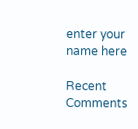enter your name here

Recent Comments